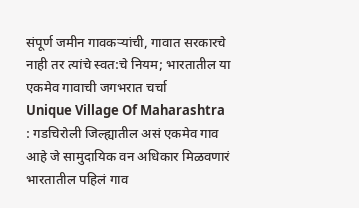संपूर्ण जमीन गावकऱ्यांची, गावात सरकारचे नाही तर त्यांचे स्वत:चे नियम; भारतातील या एकमेव गावाची जगभरात चर्चा
Unique Village Of Maharashtra : गडचिरोली जिल्ह्यातील असं एकमेव गाव आहे जे सामुदायिक वन अधिकार मिळवणारं भारतातील पहिलं गाव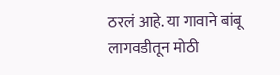ठरलं आहे. या गावाने बांबू लागवडीतून मोठी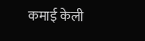कमाई केली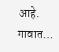आहे. गावात…